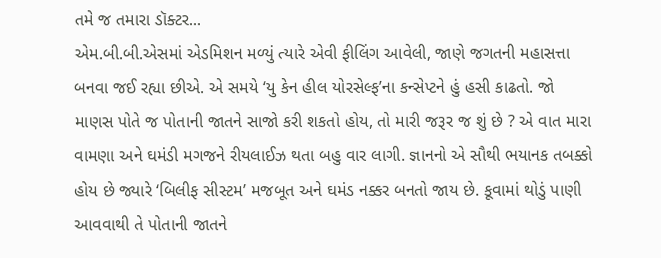તમે જ તમારા ડૉક્ટર...
એમ.બી.બી.એસમાં એડમિશન મળ્યું ત્યારે એવી ફીલિંગ આવેલી, જાણે જગતની મહાસત્તા બનવા જઈ રહ્યા છીએ. એ સમયે ‘યુ કેન હીલ યોરસેલ્ફ’ના કન્સેપ્ટને હું હસી કાઢતો. જો માણસ પોતે જ પોતાની જાતને સાજો કરી શકતો હોય, તો મારી જરૂર જ શું છે ? એ વાત મારા વામણા અને ઘમંડી મગજને રીયલાઈઝ થતા બહુ વાર લાગી. જ્ઞાનનો એ સૌથી ભયાનક તબક્કો હોય છે જ્યારે ‘બિલીફ સીસ્ટમ’ મજબૂત અને ઘમંડ નક્કર બનતો જાય છે. કૂવામાં થોડું પાણી આવવાથી તે પોતાની જાતને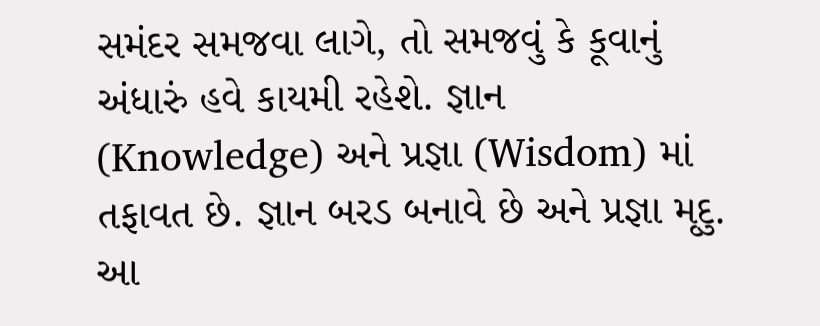સમંદર સમજવા લાગે, તો સમજવું કે કૂવાનું અંધારું હવે કાયમી રહેશે. જ્ઞાન (Knowledge) અને પ્રજ્ઞા (Wisdom) માં તફાવત છે. જ્ઞાન બરડ બનાવે છે અને પ્રજ્ઞા મૃદુ. આ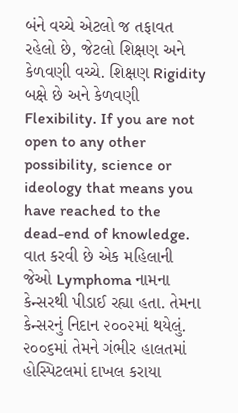બંને વચ્ચે એટલો જ તફાવત રહેલો છે, જેટલો શિક્ષણ અને કેળવણી વચ્ચે. શિક્ષણ Rigidity બક્ષે છે અને કેળવણી Flexibility. If you are not open to any other possibility, science or ideology that means you have reached to the dead-end of knowledge. વાત કરવી છે એક મહિલાની જેઓ Lymphoma નામના કેન્સરથી પીડાઈ રહ્યા હતા. તેમના કેન્સરનું નિદાન ૨૦૦૨માં થયેલું. ૨૦૦૬માં તેમને ગંભીર હાલતમાં હોસ્પિટલમાં દાખલ કરાયા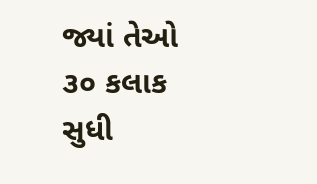જ્યાં તેઓ ૩૦ કલાક સુધી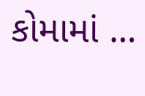કોમામાં ...